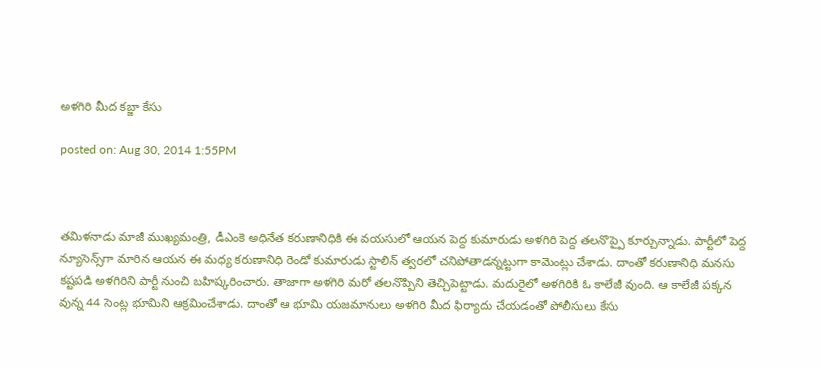అళగిరి మీద కబ్జా కేసు

posted on: Aug 30, 2014 1:55PM



తమిళనాడు మాజీ ముఖ్యమంత్రి, డీఎంకె అధినేత కరుణానిధికి ఈ వయసులో ఆయన పెద్ద కుమారుడు అళగిరి పెద్ద తలనొప్పై కూర్చున్నాడు. పార్టీలో పెద్ద న్యూసెన్స్‌గా మారిన ఆయన ఈ మధ్య కరుణానిధి రెండో కుమారుడు స్టాలిన్ త్వరలో చనిపోతాడన్నట్టుగా కామెంట్లు చేశాడు. దాంతో కరుణానిధి మనసు కష్టపడి అళగిరిని పార్టీ నుంచి బహిష్కరించారు. తాజాగా అళగిరి మరో తలనొప్పిని తెచ్చిపెట్టాడు. మదురైలో అళగిరికి ఓ కాలేజీ వుంది. ఆ కాలేజీ పక్కన వున్న 44 సెంట్ల భూమిని ఆక్రమించేశాడు. దాంతో ఆ భూమి యజమానులు అళగిరి మీద ఫిర్యాదు చేయడంతో పోలీసులు కేసు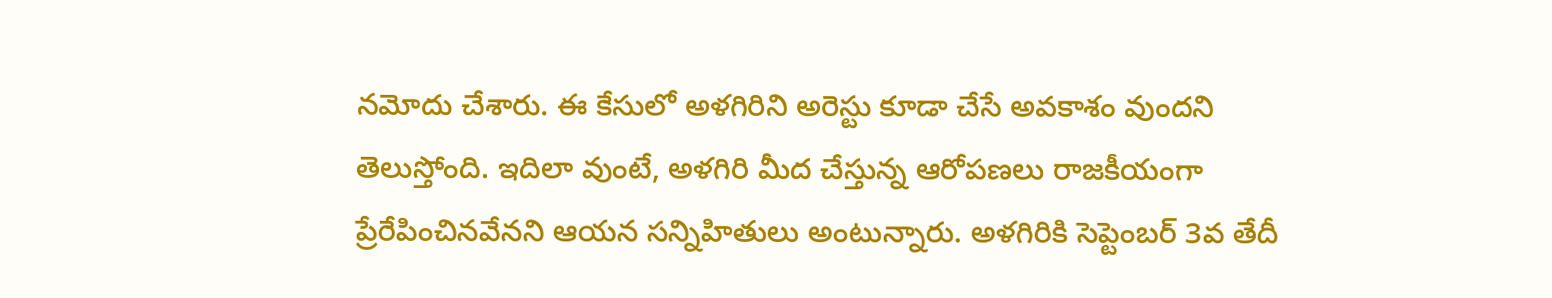నమోదు చేశారు. ఈ కేసులో అళగిరిని అరెస్టు కూడా చేసే అవకాశం వుందని తెలుస్తోంది. ఇదిలా వుంటే, అళగిరి మీద చేస్తున్న ఆరోపణలు రాజకీయంగా ప్రేరేపించినవేనని ఆయన సన్నిహితులు అంటున్నారు. అళగిరికి సెప్టెంబర్ 3వ తేదీ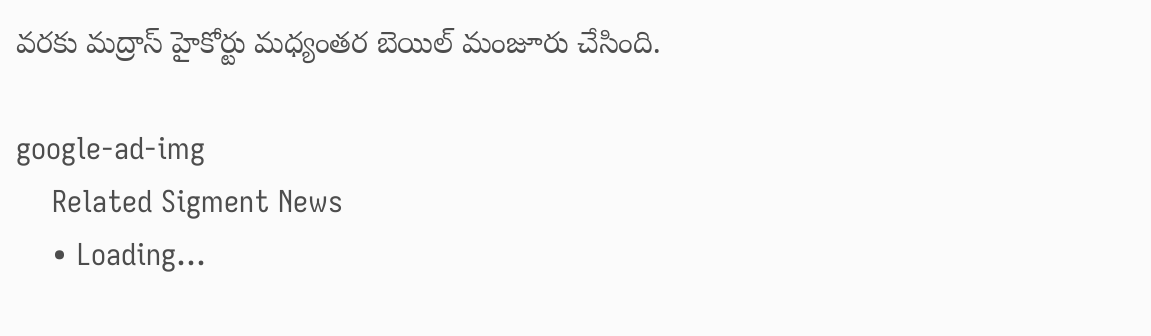వరకు మద్రాస్ హైకోర్టు మధ్యంతర బెయిల్ మంజూరు చేసింది.

google-ad-img
    Related Sigment News
    • Loading...